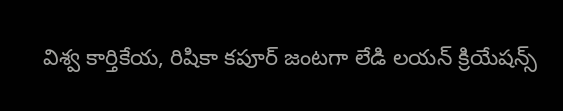విశ్వ కార్తికేయ, రిషికా కపూర్ జంటగా లేడి లయన్ క్రియేషన్స్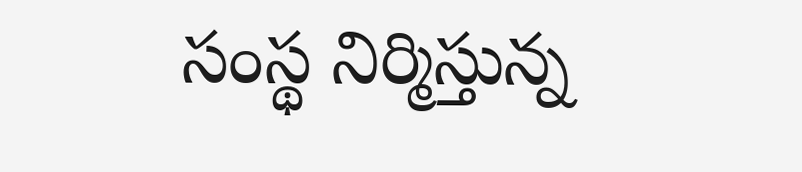సంస్థ నిర్మిస్తున్న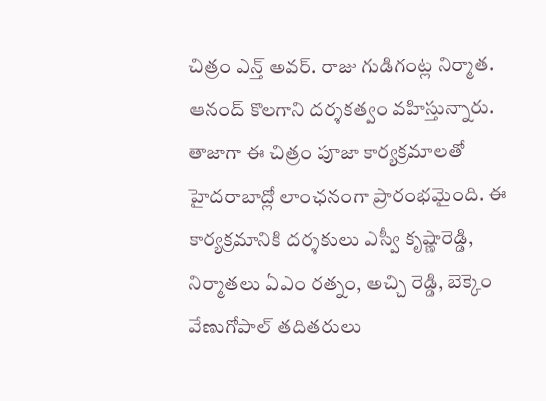చిత్రం ఎన్త్ అవర్. రాజు గుడిగంట్ల నిర్మాత. ఆనంద్ కొలగాని దర్శకత్వం వహిస్తున్నారు. తాజాగా ఈ చిత్రం పూజా కార్యక్రమాలతో హైదరాబాద్లో లాంఛనంగా ప్రారంభమైంది. ఈ కార్యక్రమానికి దర్శకులు ఎస్వీ కృష్ణారెడ్డి, నిర్మాతలు ఏఎం రత్నం, అచ్చి రెడ్డి, బెక్కెం వేణుగోపాల్ తదితరులు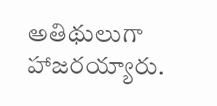అతిథులుగా హాజరయ్యారు.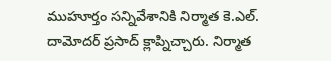ముహూర్తం సన్నివేశానికి నిర్మాత కె.ఎల్. దామోదర్ ప్రసాద్ క్లాప్నిచ్చారు. నిర్మాత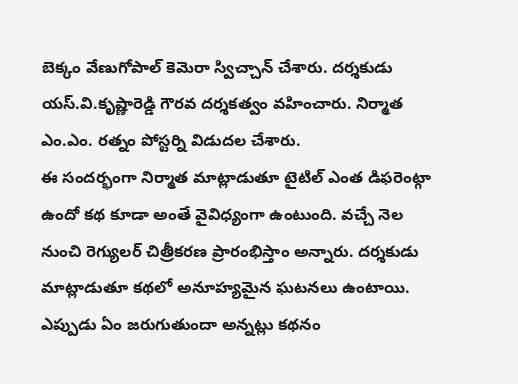బెక్కం వేణుగోపాల్ కెమెరా స్విచ్చాన్ చేశారు. దర్శకుడు యస్.వి.కృష్ణారెడ్డి గౌరవ దర్శకత్వం వహించారు. నిర్మాత ఎం.ఎం. రత్నం పోస్టర్ని విడుదల చేశారు.
ఈ సందర్భంగా నిర్మాత మాట్లాడుతూ టైటిల్ ఎంత డిఫరెంట్గా ఉందో కథ కూడా అంతే వైవిధ్యంగా ఉంటుంది. వచ్చే నెల నుంచి రెగ్యులర్ చిత్రీకరణ ప్రారంభిస్తాం అన్నారు. దర్శకుడు మాట్లాడుతూ కథలో అనూహ్యమైన ఘటనలు ఉంటాయి. ఎప్పుడు ఏం జరుగుతుందా అన్నట్లు కథనం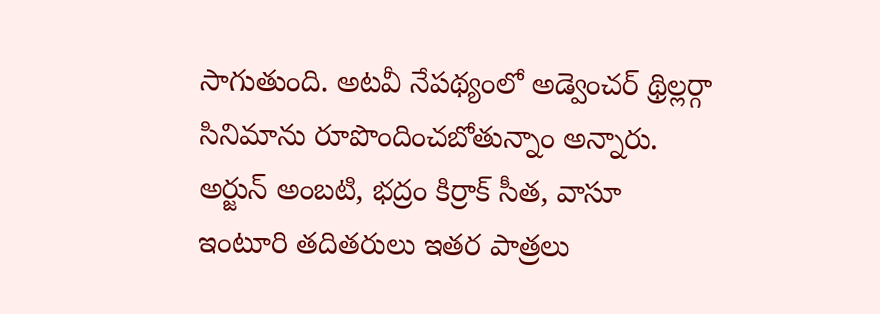సాగుతుంది. అటవీ నేపథ్యంలో అడ్వెంచర్ థ్రిల్లర్గా సినిమాను రూపొందించబోతున్నాం అన్నారు. అర్జున్ అంబటి, భద్రం కిర్రాక్ సీత, వాసూ ఇంటూరి తదితరులు ఇతర పాత్రలు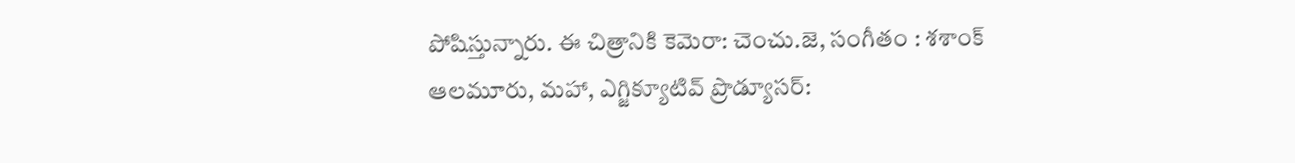పోషిస్తున్నారు. ఈ చిత్రానికి కెమెరా: చెంచు.జె, సంగీతం : శశాంక్ ఆలమూరు, మహా, ఎగ్జిక్యూటివ్ ప్రొడ్యూసర్: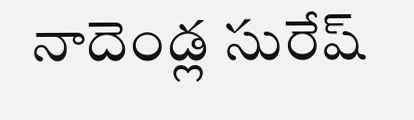నాదెండ్ల సురేష్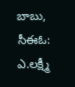బాబు, సీఈఓ: ఎ.లక్ష్మీ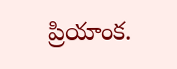ప్రియాంక.